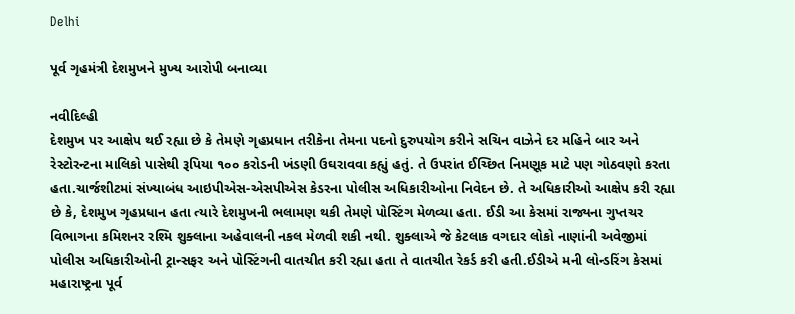Delhi

પૂર્વ ગૃહમંત્રી દેશમુખને મુખ્ય આરોપી બનાવ્યા

નવીદિલ્હી
દેશમુખ પર આક્ષેપ થઈ રહ્યા છે કે તેમણે ગૃહપ્રધાન તરીકેના તેમના પદનો દુરુપયોગ કરીને સચિન વાઝેને દર મહિને બાર અને રેસ્ટોરન્ટના માલિકો પાસેથી રૂપિયા ૧૦૦ કરોડની ખંડણી ઉઘરાવવા કહ્યું હતું. તે ઉપરાંત ઈચ્છિત નિમણૂક માટે પણ ગોઠવણો કરતા હતા.ચાર્જશીટમાં સંખ્યાબંધ આઇપીએસ-એસપીએસ કેડરના પોલીસ અધિકારીઓના નિવેદન છે. તે અધિકારીઓ આક્ષેપ કરી રહ્યા છે કે, દેશમુખ ગૃહપ્રધાન હતા ત્યારે દેશમુખની ભલામણ થકી તેમણે પોસ્ટિંગ મેળવ્યા હતા. ઈડી આ કેસમાં રાજ્યના ગુપ્તચર વિભાગના કમિશનર રશ્મિ શુક્લાના અહેવાલની નકલ મેળવી શકી નથી. શુક્લાએ જે કેટલાક વગદાર લોકો નાણાંની અવેજીમાં પોલીસ અધિકારીઓની ટ્રાન્સફર અને પોસ્ટિંગની વાતચીત કરી રહ્યા હતા તે વાતચીત રેકર્ડ કરી હતી.ઈડીએ મની લોન્ડરિંગ કેસમાં મહારાષ્ટ્રના પૂર્વ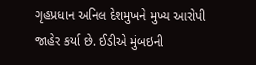ગૃહપ્રધાન અનિલ દેશમુખને મુખ્ય આરોપી જાહેર કર્યા છે. ઈડીએ મુંબઇની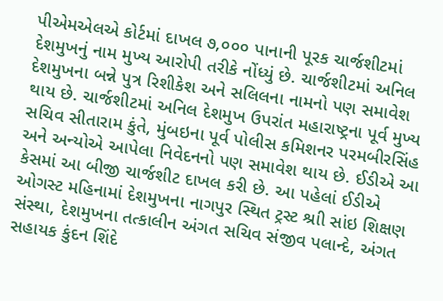પીએમએલએ કોર્ટમાં દાખલ ૭,૦૦૦ પાનાની પૂરક ચાર્જશીટમાં દેશમુખનું નામ મુખ્ય આરોપી તરીકે નોંધ્યું છે. ચાર્જશીટમાં અનિલ દેશમુખના બન્ને પુત્ર રિશીકેશ અને સલિલના નામનો પણ સમાવેશ થાય છે. ચાર્જશીટમાં અનિલ દેશમુખ ઉપરાંત મહારાષ્ટ્રના પૂર્વ મુખ્ય સચિવ સીતારામ કુંતે, મુંબઇના પૂર્વ પોલીસ કમિશનર પરમબીરસિંહ અને અન્યોએ આપેલા નિવેદનનો પણ સમાવેશ થાય છે. ઈડીએ આ કેસમાં આ બીજી ચાર્જશીટ દાખલ કરી છે. આ પહેલાં ઈડીએ ઓગસ્ટ મહિનામાં દેશમુખના નાગપુર સ્થિત ટ્રસ્ટ શ્રાી સાંઇ શિક્ષણ સંસ્થા, દેશમુખના તત્કાલીન અંગત સચિવ સંજીવ પલાન્દે, અંગત સહાયક કુંદન શિંદે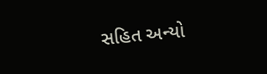સહિત અન્યો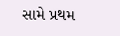સામે પ્રથમ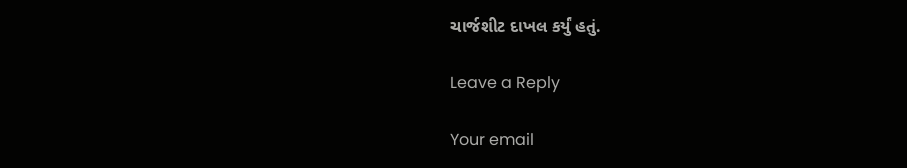ચાર્જશીટ દાખલ કર્યું હતું.

Leave a Reply

Your email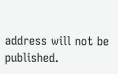address will not be published.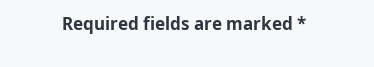Required fields are marked *